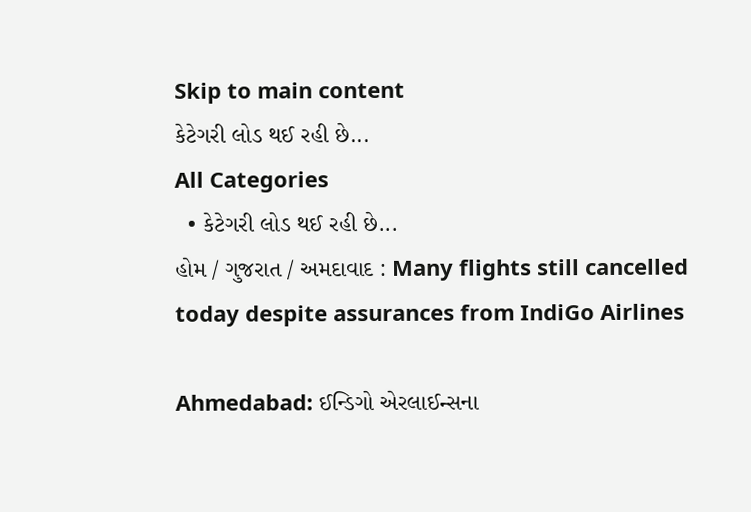Skip to main content
કેટેગરી લોડ થઈ રહી છે...
All Categories
  • કેટેગરી લોડ થઈ રહી છે...
હોમ / ગુજરાત / અમદાવાદ : Many flights still cancelled today despite assurances from IndiGo Airlines

Ahmedabad: ઈન્ડિગો એરલાઈન્સના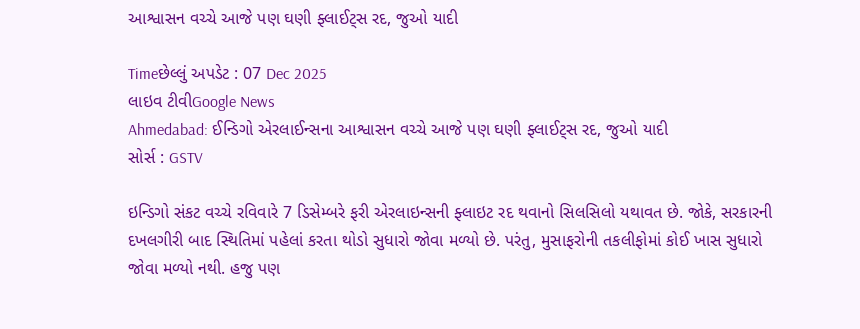આશ્વાસન વચ્ચે આજે પણ ઘણી ફ્લાઈટ્સ રદ, જુઓ યાદી

Timeછેલ્લું અપડેટ : 07 Dec 2025
લાઇવ ટીવીGoogle News
Ahmedabad: ઈન્ડિગો એરલાઈન્સના આશ્વાસન વચ્ચે આજે પણ ઘણી ફ્લાઈટ્સ રદ, જુઓ યાદી
સોર્સ : GSTV

ઇન્ડિગો સંકટ વચ્ચે રવિવારે 7 ડિસેમ્બરે ફરી એરલાઇન્સની ફ્લાઇટ રદ થવાનો સિલસિલો યથાવત છે. જોકે, સરકારની દખલગીરી બાદ સ્થિતિમાં પહેલાં કરતા થોડો સુધારો જોવા મળ્યો છે. પરંતુ, મુસાફરોની તકલીફોમાં કોઈ ખાસ સુધારો જોવા મળ્યો નથી. હજુ પણ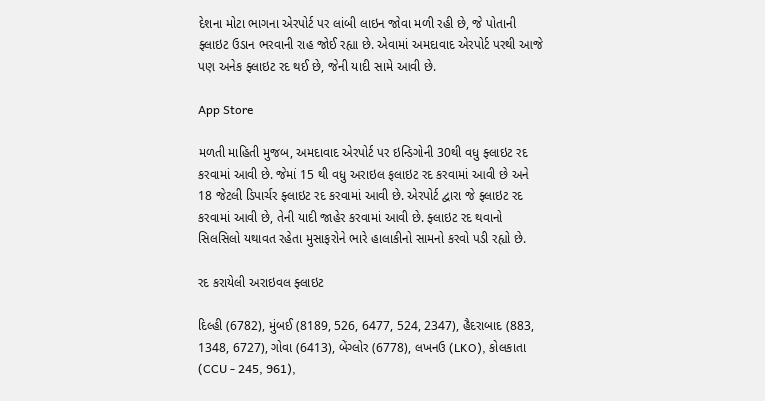દેશના મોટા ભાગના એરપોર્ટ પર લાંબી લાઇન જોવા મળી રહી છે, જે પોતાની ફ્લાઇટ ઉડાન ભરવાની રાહ જોઈ રહ્યા છે. એવામાં અમદાવાદ એરપોર્ટ પરથી આજે પણ અનેક ફ્લાઇટ રદ થઈ છે, જેની યાદી સામે આવી છે.

App Store

મળતી માહિતી મુજબ, અમદાવાદ એરપોર્ટ પર ઇન્ડિગોની 30થી વધુ ફ્લાઇટ રદ કરવામાં આવી છે. જેમાં 15 થી વધુ અરાઇલ ફલાઇટ રદ કરવામાં આવી છે અને 18 જેટલી ડિપાર્ચર ફ્લાઇટ રદ કરવામાં આવી છે. એરપોર્ટ દ્વારા જે ફ્લાઇટ રદ કરવામાં આવી છે, તેની યાદી જાહેર કરવામાં આવી છે. ફ્લાઇટ રદ થવાનો  સિલસિલો યથાવત રહેતા મુસાફરોને ભારે હાલાકીનો સામનો કરવો પડી રહ્યો છે.

રદ કરાયેલી અરાઇવલ ફ્લાઇટ

દિલ્હી (6782), મુંબઈ (8189, 526, 6477, 524, 2347), હૈદરાબાદ (883, 1348, 6727), ગોવા (6413), બેંગ્લોર (6778), લખનઉ (LKO), કોલકાતા (CCU - 245, 961),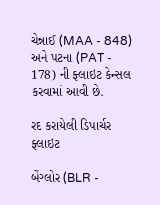ચેન્નાઈ (MAA - 848) અને પટના (PAT - 178) ની ફ્લાઇટ કેન્સલ કરવામાં આવી છે.

રદ કરાયેલી ડિપાર્ચર ફ્લાઇટ

બેંગ્લોર (BLR -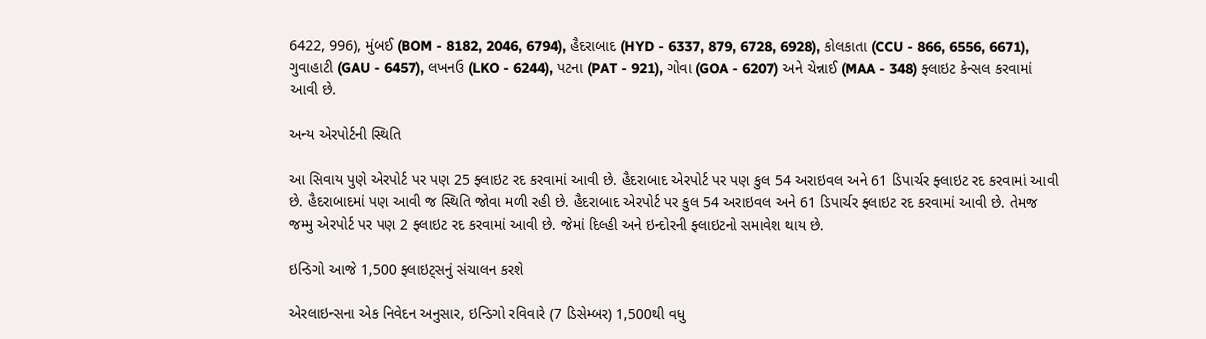6422, 996), મુંબઈ (BOM - 8182, 2046, 6794), હૈદરાબાદ (HYD - 6337, 879, 6728, 6928), કોલકાતા (CCU - 866, 6556, 6671), ગુવાહાટી (GAU - 6457), લખનઉ (LKO - 6244), પટના (PAT - 921), ગોવા (GOA - 6207) અને ચેન્નાઈ (MAA - 348) ફ્લાઇટ કેન્સલ કરવામાં આવી છે.

અન્ય એરપોર્ટની સ્થિતિ

આ સિવાય પુણે એરપોર્ટ પર પણ 25 ફ્લાઇટ રદ કરવામાં આવી છે. હૈદરાબાદ એરપોર્ટ પર પણ કુલ 54 અરાઇવલ અને 61 ડિપાર્ચર ફ્લાઇટ રદ કરવામાં આવી છે. હૈદરાબાદમાં પણ આવી જ સ્થિતિ જોવા મળી રહી છે. હૈદરાબાદ એરપોર્ટ પર કુલ 54 અરાઇવલ અને 61 ડિપાર્ચર ફ્લાઇટ રદ કરવામાં આવી છે. તેમજ જમ્મુ એરપોર્ટ પર પણ 2 ફ્લાઇટ રદ કરવામાં આવી છે. જેમાં દિલ્હી અને ઇન્દોરની ફ્લાઇટનો સમાવેશ થાય છે.

ઇન્ડિગો આજે 1,500 ફ્લાઇટ્સનું સંચાલન કરશે

એરલાઇન્સના એક નિવેદન અનુસાર, ઇન્ડિગો રવિવારે (7 ડિસેમ્બર) 1,500થી વધુ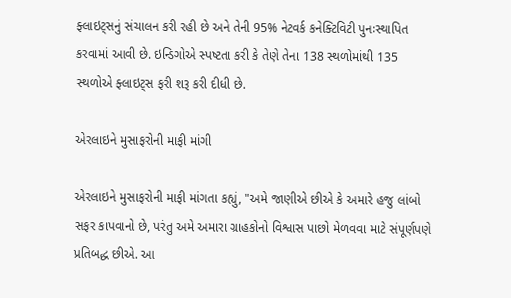ફ્લાઇટ્સનું સંચાલન કરી રહી છે અને તેની 95% નેટવર્ક કનેક્ટિવિટી પુનઃસ્થાપિત કરવામાં આવી છે. ઇન્ડિગોએ સ્પષ્ટતા કરી કે તેણે તેના 138 સ્થળોમાંથી 135 સ્થળોએ ફ્લાઇટ્સ ફરી શરૂ કરી દીધી છે.

એરલાઇને મુસાફરોની માફી માંગી

એરલાઇને મુસાફરોની માફી માંગતા કહ્યું, "અમે જાણીએ છીએ કે અમારે હજુ લાંબો સફર કાપવાનો છે, પરંતુ અમે અમારા ગ્રાહકોનો વિશ્વાસ પાછો મેળવવા માટે સંપૂર્ણપણે પ્રતિબદ્ધ છીએ. આ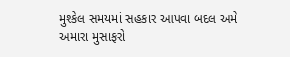મુશ્કેલ સમયમાં સહકાર આપવા બદલ અમે અમારા મુસાફરો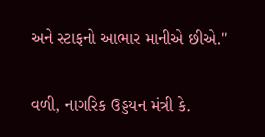અને સ્ટાફનો આભાર માનીએ છીએ."

વળી, નાગરિક ઉડ્ડયન મંત્રી કે.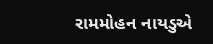રામમોહન નાયડુએ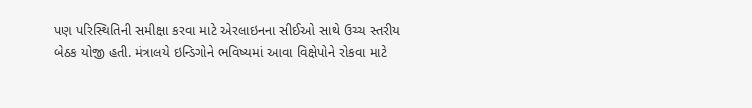પણ પરિસ્થિતિની સમીક્ષા કરવા માટે એરલાઇનના સીઈઓ સાથે ઉચ્ચ સ્તરીય બેઠક યોજી હતી. મંત્રાલયે ઇન્ડિગોને ભવિષ્યમાં આવા વિક્ષેપોને રોકવા માટે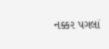નક્કર પગલાં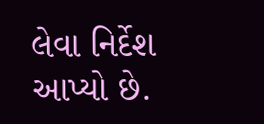લેવા નિર્દેશ આપ્યો છે.